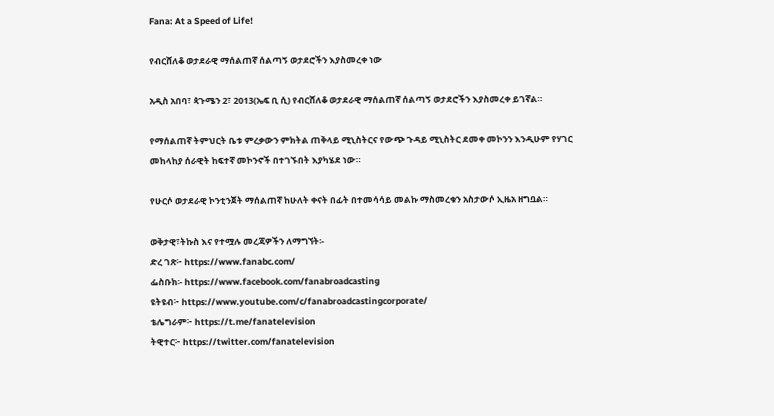Fana: At a Speed of Life!

የብርሸለቆ ወታደራዊ ማሰልጠኛ ሰልጣኝ ወታደሮችን እያስመረቀ ነው

አዲስ አበባ፣ ጳጉሜን 2፣ 2013(ኤፍ ቢ ሲ) የብርሸለቆ ወታደራዊ ማሰልጠኛ ሰልጣኝ ወታደሮችን እያስመረቀ ይገኛል።

የማሰልጠኛ ትምህርት ቤቱ ምረቃውን ምክትል ጠቅላይ ሚኒስትርና የውጭ ጉዳይ ሚኒስትር ደመቀ መኮንን እንዲሁም የሃገር መከላከያ ሰራዊት ከፍተኛ መኮንኖች በተገኙበት እያካሄደ ነው።

የሁርሶ ወታደራዊ ኮንቲንጀት ማሰልጠኛ ከሁለት ቀናት በፊት በተመሳሳይ መልኩ ማስመረቁን አስታውሶ ኢዜአ ዘግቧል።

ወቅታዊ፣ትኩስ እና የተሟሉ መረጃዎችን ለማግኘት፡-
ድረ ገጽ፦ https://www.fanabc.com/
ፌስቡክ፡- https://www.facebook.com/fanabroadcasting
ዩትዩብ፦ https://www.youtube.com/c/fanabroadcastingcorporate/
ቴሌግራም፦ https://t.me/fanatelevision
ትዊተር፦ https://twitter.com/fanatelevision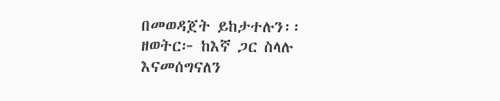በመወዳጀት ይከታተሉን፡፡
ዘወትር፦ ከእኛ ጋር ስላሉ እናመሰግናለን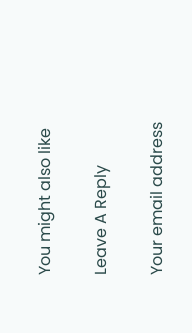You might also like

Leave A Reply

Your email address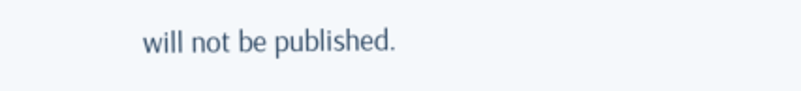will not be published.